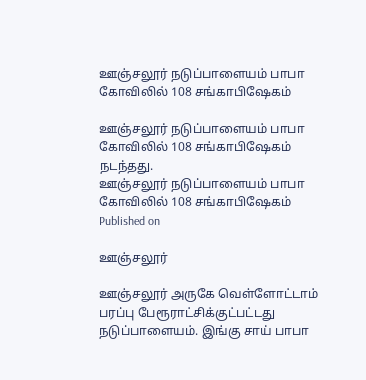ஊஞ்சலூர் நடுப்பாளையம் பாபா கோவிலில் 108 சங்காபிஷேகம்

ஊஞ்சலூர் நடுப்பாளையம் பாபா கோவிலில் 108 சங்காபிஷேகம் நடந்தது.
ஊஞ்சலூர் நடுப்பாளையம் பாபா கோவிலில் 108 சங்காபிஷேகம்
Published on

ஊஞ்சலூர்

ஊஞ்சலூர் அருகே வெள்ளோட்டாம் பரப்பு பேரூராட்சிக்குட்பட்டது நடுப்பாளையம். இங்கு சாய் பாபா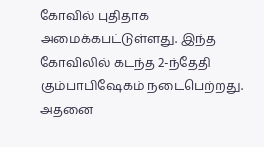கோவில் புதிதாக அமைக்கபட்டுள்ளது. இந்த கோவிலில் கடந்த 2-ந்தேதி கும்பாபிஷேகம் நடைபெற்றது. அதனை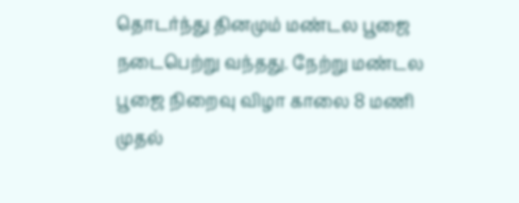தொடர்ந்து தினமும் மண்டல பூஜை நடைபெற்று வந்தது. நேற்று மண்டல பூஜை நிறைவு விழா காலை 8 மணி முதல்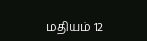மதியம் 12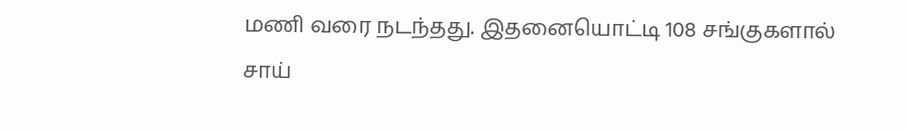மணி வரை நடந்தது. இதனையொட்டி 108 சங்குகளால் சாய்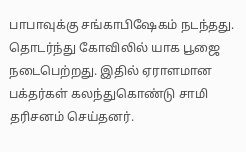பாபாவுக்கு சங்காபிஷேகம் நடந்தது. தொடர்ந்து கோவிலில் யாக பூஜை நடைபெற்றது. இதில் ஏராளமான பக்தர்கள் கலந்துகொண்டு சாமி தரிசனம் செய்தனர்.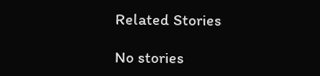Related Stories

No stories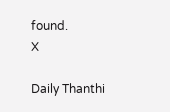found.
X

Daily Thanthi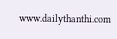www.dailythanthi.com